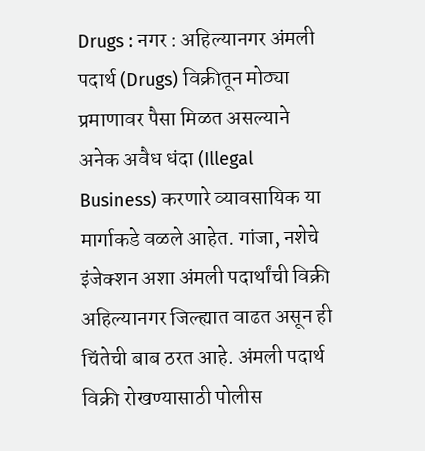Drugs : नगर : अहिल्यानगर अंमली पदार्थ (Drugs) विक्रीतून मोठ्या प्रमाणावर पैसा मिळत असल्याने अनेक अवैध धंदा (Illegal Business) करणारे व्यावसायिक या मार्गाकडे वळले आहेत. गांजा, नशेचे इंजेक्शन अशा अंमली पदार्थांची विक्री अहिल्यानगर जिल्ह्यात वाढत असून ही चिंतेची बाब ठरत आहे. अंमली पदार्थ विक्री रोखण्यासाठी पोलीस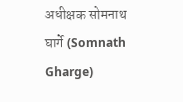अधीक्षक सोमनाथ घार्गे (Somnath Gharge)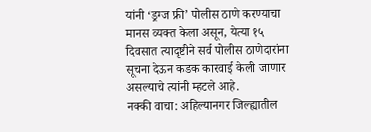यांनी ‘ड्रग्ज फ्री’ पोलीस ठाणे करण्याचा मानस व्यक्त केला असून, येत्या १५ दिवसात त्यादृष्टीने सर्व पोलीस ठाणेदारांना सूचना देऊन कडक कारवाई केली जाणार असल्याचे त्यांनी म्हटले आहे.
नक्की वाचा: अहिल्यानगर जिल्ह्यातील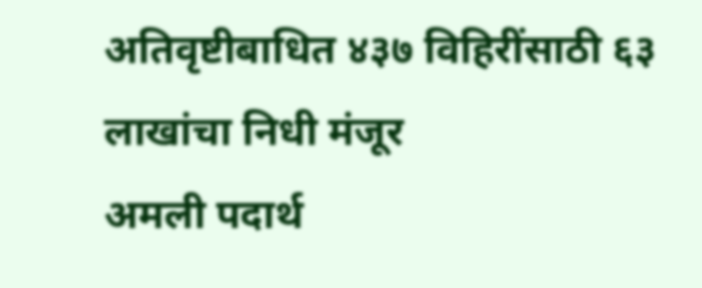अतिवृष्टीबाधित ४३७ विहिरींसाठी ६३ लाखांचा निधी मंजूर
अमली पदार्थ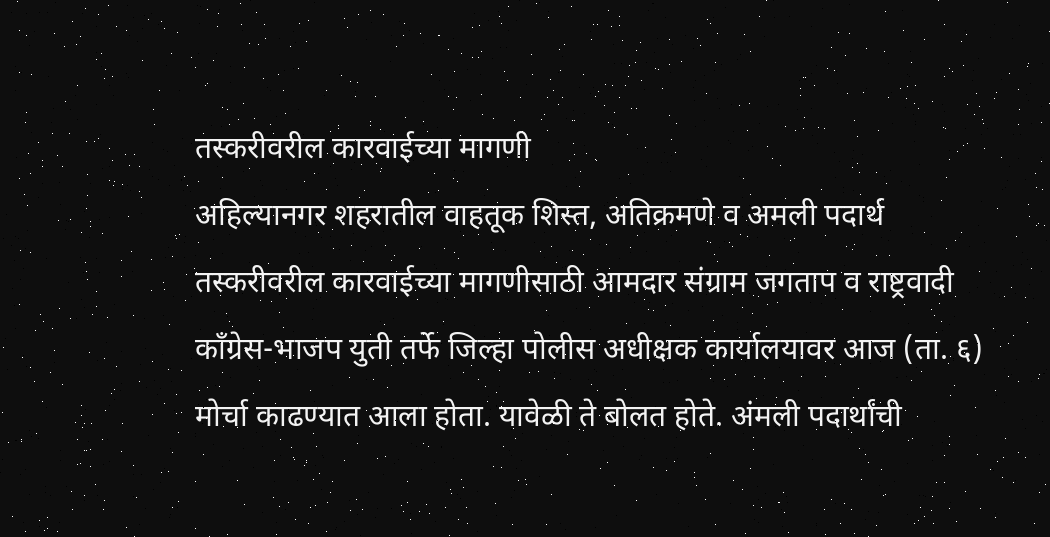तस्करीवरील कारवाईच्या मागणी
अहिल्यानगर शहरातील वाहतूक शिस्त, अतिक्रमणे व अमली पदार्थ तस्करीवरील कारवाईच्या मागणीसाठी आमदार संग्राम जगताप व राष्ट्रवादी काँग्रेस-भाजप युती तर्फे जिल्हा पोलीस अधीक्षक कार्यालयावर आज (ता. ६) मोर्चा काढण्यात आला होता. यावेळी ते बोलत होते. अंमली पदार्थांची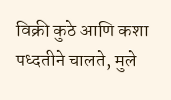विक्री कुठे आणि कशा पध्दतीने चालते, मुले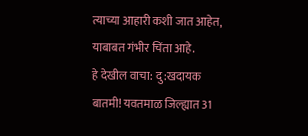त्याच्या आहारी कशी जात आहेत, याबाबत गंभीर चिंता आहे.
हे देखील वाचा: दु:खदायक बातमी! यवतमाळ जिल्ह्यात 31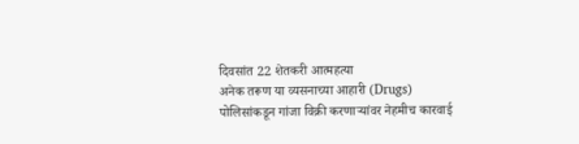दिवसांत 22 शेतकरी आत्महत्या
अनेक तरूण या व्यसनाच्या आहारी (Drugs)
पोलिसांकडून गांजा विक्री करणाऱ्यांवर नेहमीच कारवाई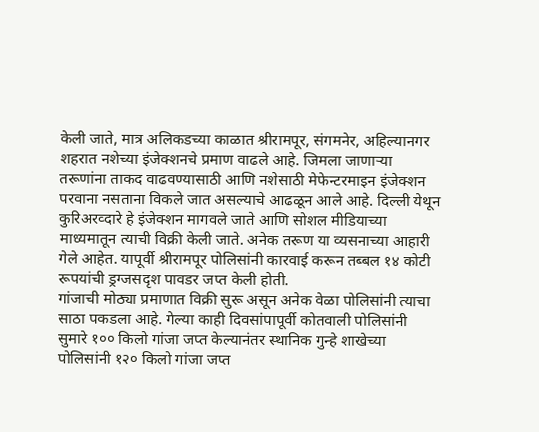केली जाते, मात्र अलिकडच्या काळात श्रीरामपूर, संगमनेर, अहिल्यानगर शहरात नशेच्या इंजेक्शनचे प्रमाण वाढले आहे. जिमला जाणाऱ्या तरूणांना ताकद वाढवण्यासाठी आणि नशेसाठी मेफेन्टरमाइन इंजेक्शन परवाना नसताना विकले जात असल्याचे आढळून आले आहे. दिल्ली येथून कुरिअरव्दारे हे इंजेक्शन मागवले जाते आणि सोशल मीडियाच्या माध्यमातून त्याची विक्री केली जाते. अनेक तरूण या व्यसनाच्या आहारी गेले आहेत. यापूर्वी श्रीरामपूर पोलिसांनी कारवाई करून तब्बल १४ कोटी रूपयांची ड्रग्जसदृश पावडर जप्त केली होती.
गांजाची मोठ्या प्रमाणात विक्री सुरू असून अनेक वेळा पोलिसांनी त्याचा साठा पकडला आहे. गेल्या काही दिवसांपापूर्वी कोतवाली पोलिसांनी सुमारे १०० किलो गांजा जप्त केल्यानंतर स्थानिक गुन्हे शाखेच्या पोलिसांनी १२० किलो गांजा जप्त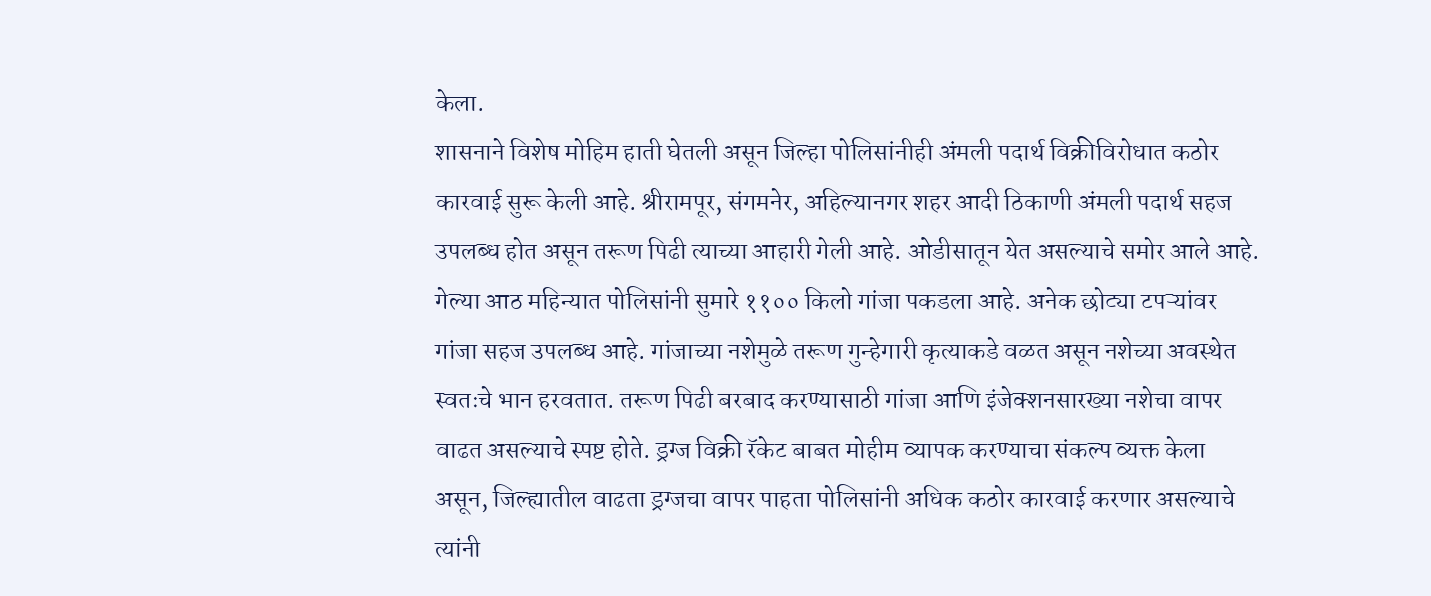केला.
शासनाने विशेष मोहिम हाती घेतली असून जिल्हा पोलिसांनीही अंमली पदार्थ विक्रीविरोधात कठोर कारवाई सुरू केली आहे. श्रीरामपूर, संगमनेर, अहिल्यानगर शहर आदी ठिकाणी अंमली पदार्थ सहज उपलब्ध होत असून तरूण पिढी त्याच्या आहारी गेली आहे. ओडीसातून येत असल्याचे समोर आले आहे. गेल्या आठ महिन्यात पोलिसांनी सुमारे ११०० किलो गांजा पकडला आहे. अनेक छोट्या टपऱ्यांवर गांजा सहज उपलब्ध आहे. गांजाच्या नशेमुळे तरूण गुन्हेगारी कृत्याकडे वळत असून नशेच्या अवस्थेत स्वतःचे भान हरवतात. तरूण पिढी बरबाद करण्यासाठी गांजा आणि इंजेक्शनसारख्या नशेचा वापर वाढत असल्याचे स्पष्ट होते. ड्रग्ज विक्री रॅकेट बाबत मोहीम व्यापक करण्याचा संकल्प व्यक्त केला असून, जिल्ह्यातील वाढता ड्रग्जचा वापर पाहता पोलिसांनी अधिक कठोर कारवाई करणार असल्याचे त्यांनी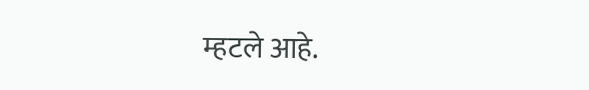म्हटले आहे.